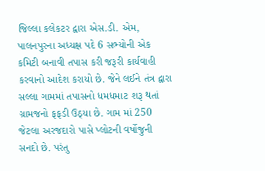જિલ્લા કલેકટર દ્વારા એસ.ડી. એમ, પાલનપુરના અધ્યક્ષ પદે 6 સભ્યોની એક કમિટી બનાવી તપાસ કરી જરૂરી કાર્યવાહી કરવાનો આદેશ કરાયો છે. જેને લઈને તંત્ર દ્વારા સલ્લા ગામમાં તપાસનો ધમધમાટ શરૂ થતાં ગ્રામજનો ફફડી ઉઠ્યા છે. ગામ માં 250 જેટલા અરજદારો પાસે પ્લોટની વર્ષોજુની સનદો છે. પરંતુ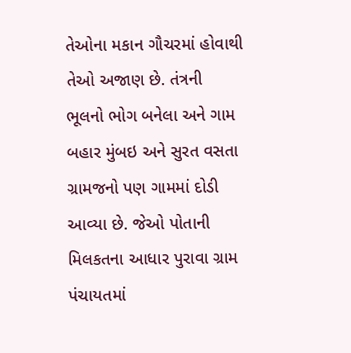તેઓના મકાન ગૌચરમાં હોવાથી તેઓ અજાણ છે. તંત્રની ભૂલનો ભોગ બનેલા અને ગામ બહાર મુંબઇ અને સુરત વસતા ગ્રામજનો પણ ગામમાં દોડી આવ્યા છે. જેઓ પોતાની મિલકતના આધાર પુરાવા ગ્રામ પંચાયતમાં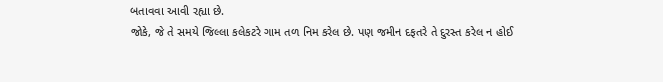બતાવવા આવી રહ્યા છે.
જોકે, જે તે સમયે જિલ્લા કલેકટરે ગામ તળ નિમ કરેલ છે. પણ જમીન દફતરે તે દુરસ્ત કરેલ ન હોઈ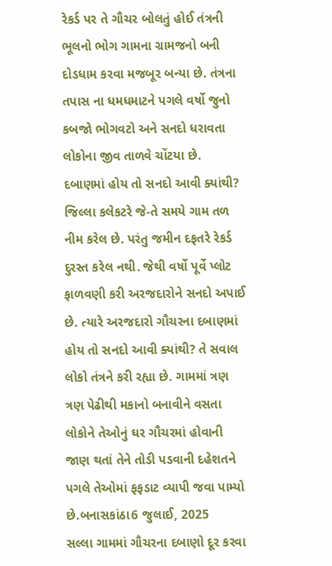રેકર્ડ પર તે ગૌચર બોલતું હોઈ તંત્રની ભૂલનો ભોગ ગામના ગ્રામજનો બની દોડધામ કરવા મજબૂર બન્યા છે. તંત્રના તપાસ ના ધમધમાટને પગલે વર્ષો જુનો કબજો ભોગવટો અને સનદો ધરાવતા લોકોના જીવ તાળવે ચોંટયા છે.
દબાણમાં હોય તો સનદો આવી ક્યાંથી? જિલ્લા કલેકટરે જે-તે સમયે ગામ તળ નીમ કરેલ છે. પરંતુ જમીન દફતરે રેકર્ડ દુરસ્ત કરેલ નથી. જેથી વર્ષો પૂર્વે પ્લોટ ફાળવણી કરી અરજદારોને સનદો અપાઈ છે. ત્યારે અરજદારો ગૌચરના દબાણમાં હોય તો સનદો આવી ક્યાંથી? તે સવાલ લોકો તંત્રને કરી રહ્યા છે. ગામમાં ત્રણ ત્રણ પેઢીથી મકાનો બનાવીને વસતા લોકોને તેઓનું ઘર ગૌચરમાં હોવાની જાણ થતાં તેને તોડી પડવાની દહેશતને પગલે તેઓમાં ફફડાટ વ્યાપી જવા પામ્યો છે.બનાસકાંઠા6 જુલાઈ, 2025
સલ્લા ગામમાં ગૌચરના દબાણો દૂર કરવા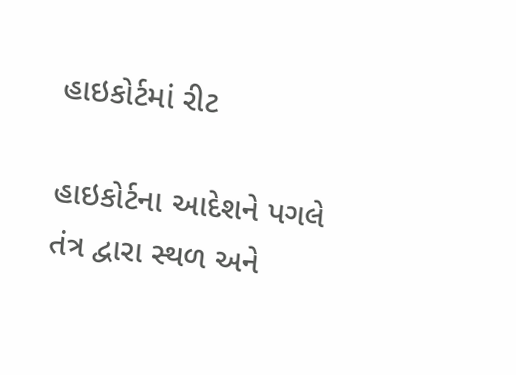હાઇકોર્ટમાં રીટ

હાઇકોર્ટના આદેશને પગલે તંત્ર દ્વારા સ્થળ અને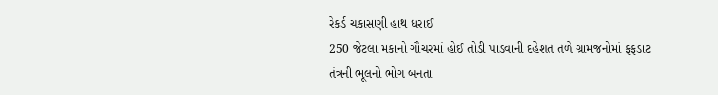રેકર્ડ ચકાસણી હાથ ધરાઈ
250 જેટલા મકાનો ગૌચરમાં હોઈ તોડી પાડવાની દહેશત તળે ગ્રામજનોમાં ફફડાટ
તંત્રની ભૂલનો ભોગ બનતા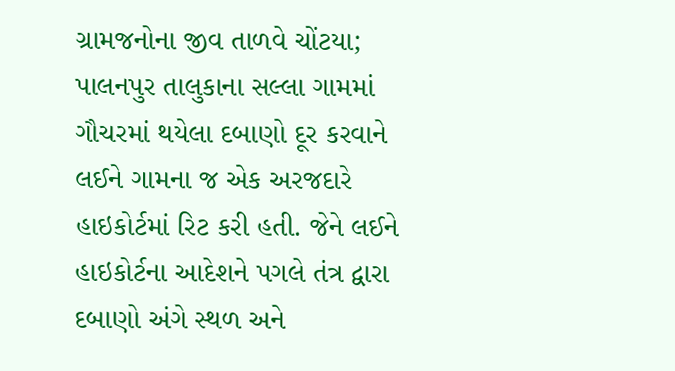ગ્રામજનોના જીવ તાળવે ચોંટયા; પાલનપુર તાલુકાના સલ્લા ગામમાં ગૌચરમાં થયેલા દબાણો દૂર કરવાને લઈને ગામના જ એક અરજદારે હાઇકોર્ટમાં રિટ કરી હતી. જેને લઈને હાઇકોર્ટના આદેશને પગલે તંત્ર દ્વારા દબાણો અંગે સ્થળ અને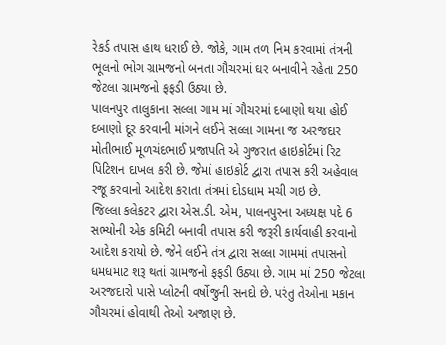રેકર્ડ તપાસ હાથ ધરાઈ છે. જોકે, ગામ તળ નિમ કરવામાં તંત્રની ભૂલનો ભોગ ગ્રામજનો બનતા ગૌચરમાં ઘર બનાવીને રહેતા 250 જેટલા ગ્રામજનો ફફડી ઉઠ્યા છે.
પાલનપુર તાલુકાના સલ્લા ગામ માં ગૌચરમાં દબાણો થયા હોઈ દબાણો દૂર કરવાની માંગને લઈને સલ્લા ગામના જ અરજદાર મોતીભાઈ મૂળચંદભાઈ પ્રજાપતિ એ ગુજરાત હાઇકોર્ટમાં રિટ પિટિશન દાખલ કરી છે. જેમાં હાઇકોર્ટ દ્વારા તપાસ કરી અહેવાલ રજૂ કરવાનો આદેશ કરાતા તંત્રમાં દોડધામ મચી ગઇ છે.
જિલ્લા કલેકટર દ્વારા એસ.ડી. એમ, પાલનપુરના અધ્યક્ષ પદે 6 સભ્યોની એક કમિટી બનાવી તપાસ કરી જરૂરી કાર્યવાહી કરવાનો આદેશ કરાયો છે. જેને લઈને તંત્ર દ્વારા સલ્લા ગામમાં તપાસનો ધમધમાટ શરૂ થતાં ગ્રામજનો ફફડી ઉઠ્યા છે. ગામ માં 250 જેટલા અરજદારો પાસે પ્લોટની વર્ષોજુની સનદો છે. પરંતુ તેઓના મકાન ગૌચરમાં હોવાથી તેઓ અજાણ છે.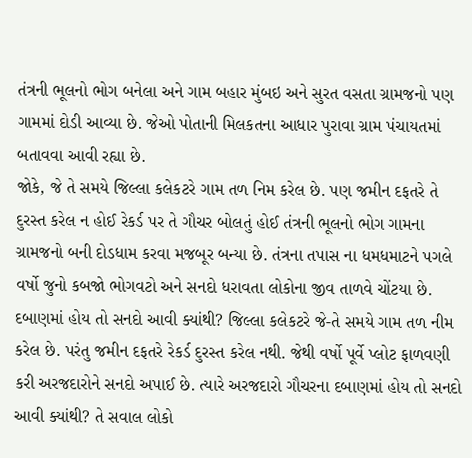તંત્રની ભૂલનો ભોગ બનેલા અને ગામ બહાર મુંબઇ અને સુરત વસતા ગ્રામજનો પણ ગામમાં દોડી આવ્યા છે. જેઓ પોતાની મિલકતના આધાર પુરાવા ગ્રામ પંચાયતમાં બતાવવા આવી રહ્યા છે.
જોકે, જે તે સમયે જિલ્લા કલેકટરે ગામ તળ નિમ કરેલ છે. પણ જમીન દફતરે તે દુરસ્ત કરેલ ન હોઈ રેકર્ડ પર તે ગૌચર બોલતું હોઈ તંત્રની ભૂલનો ભોગ ગામના ગ્રામજનો બની દોડધામ કરવા મજબૂર બન્યા છે. તંત્રના તપાસ ના ધમધમાટને પગલે વર્ષો જુનો કબજો ભોગવટો અને સનદો ધરાવતા લોકોના જીવ તાળવે ચોંટયા છે.
દબાણમાં હોય તો સનદો આવી ક્યાંથી? જિલ્લા કલેકટરે જે-તે સમયે ગામ તળ નીમ કરેલ છે. પરંતુ જમીન દફતરે રેકર્ડ દુરસ્ત કરેલ નથી. જેથી વર્ષો પૂર્વે પ્લોટ ફાળવણી કરી અરજદારોને સનદો અપાઈ છે. ત્યારે અરજદારો ગૌચરના દબાણમાં હોય તો સનદો આવી ક્યાંથી? તે સવાલ લોકો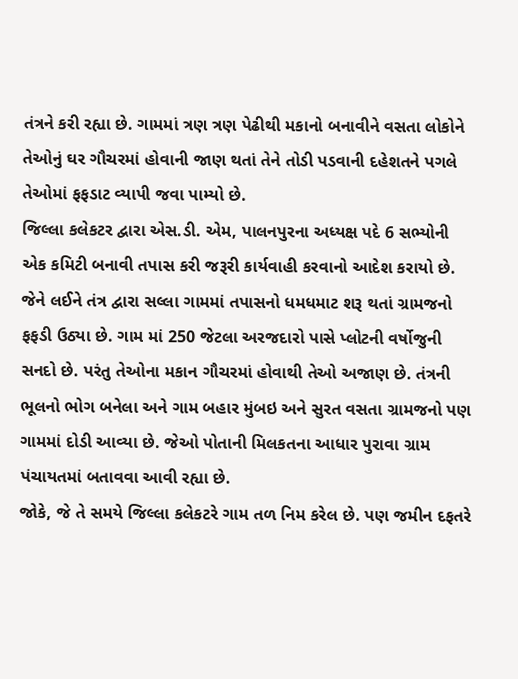તંત્રને કરી રહ્યા છે. ગામમાં ત્રણ ત્રણ પેઢીથી મકાનો બનાવીને વસતા લોકોને તેઓનું ઘર ગૌચરમાં હોવાની જાણ થતાં તેને તોડી પડવાની દહેશતને પગલે તેઓમાં ફફડાટ વ્યાપી જવા પામ્યો છે.
જિલ્લા કલેકટર દ્વારા એસ.ડી. એમ, પાલનપુરના અધ્યક્ષ પદે 6 સભ્યોની એક કમિટી બનાવી તપાસ કરી જરૂરી કાર્યવાહી કરવાનો આદેશ કરાયો છે. જેને લઈને તંત્ર દ્વારા સલ્લા ગામમાં તપાસનો ધમધમાટ શરૂ થતાં ગ્રામજનો ફફડી ઉઠ્યા છે. ગામ માં 250 જેટલા અરજદારો પાસે પ્લોટની વર્ષોજુની સનદો છે. પરંતુ તેઓના મકાન ગૌચરમાં હોવાથી તેઓ અજાણ છે. તંત્રની ભૂલનો ભોગ બનેલા અને ગામ બહાર મુંબઇ અને સુરત વસતા ગ્રામજનો પણ ગામમાં દોડી આવ્યા છે. જેઓ પોતાની મિલકતના આધાર પુરાવા ગ્રામ પંચાયતમાં બતાવવા આવી રહ્યા છે.
જોકે, જે તે સમયે જિલ્લા કલેકટરે ગામ તળ નિમ કરેલ છે. પણ જમીન દફતરે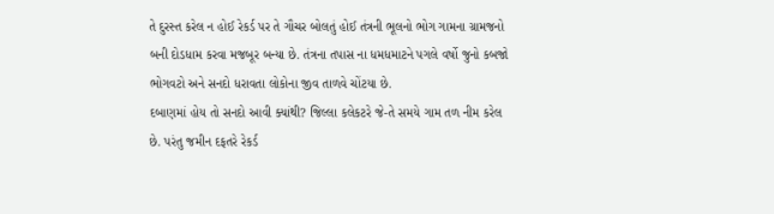તે દુરસ્ત કરેલ ન હોઈ રેકર્ડ પર તે ગૌચર બોલતું હોઈ તંત્રની ભૂલનો ભોગ ગામના ગ્રામજનો બની દોડધામ કરવા મજબૂર બન્યા છે. તંત્રના તપાસ ના ધમધમાટને પગલે વર્ષો જુનો કબજો ભોગવટો અને સનદો ધરાવતા લોકોના જીવ તાળવે ચોંટયા છે.
દબાણમાં હોય તો સનદો આવી ક્યાંથી? જિલ્લા કલેકટરે જે-તે સમયે ગામ તળ નીમ કરેલ છે. પરંતુ જમીન દફતરે રેકર્ડ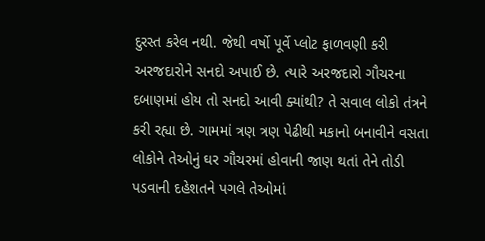દુરસ્ત કરેલ નથી. જેથી વર્ષો પૂર્વે પ્લોટ ફાળવણી કરી અરજદારોને સનદો અપાઈ છે. ત્યારે અરજદારો ગૌચરના દબાણમાં હોય તો સનદો આવી ક્યાંથી? તે સવાલ લોકો તંત્રને કરી રહ્યા છે. ગામમાં ત્રણ ત્રણ પેઢીથી મકાનો બનાવીને વસતા લોકોને તેઓનું ઘર ગૌચરમાં હોવાની જાણ થતાં તેને તોડી પડવાની દહેશતને પગલે તેઓમાં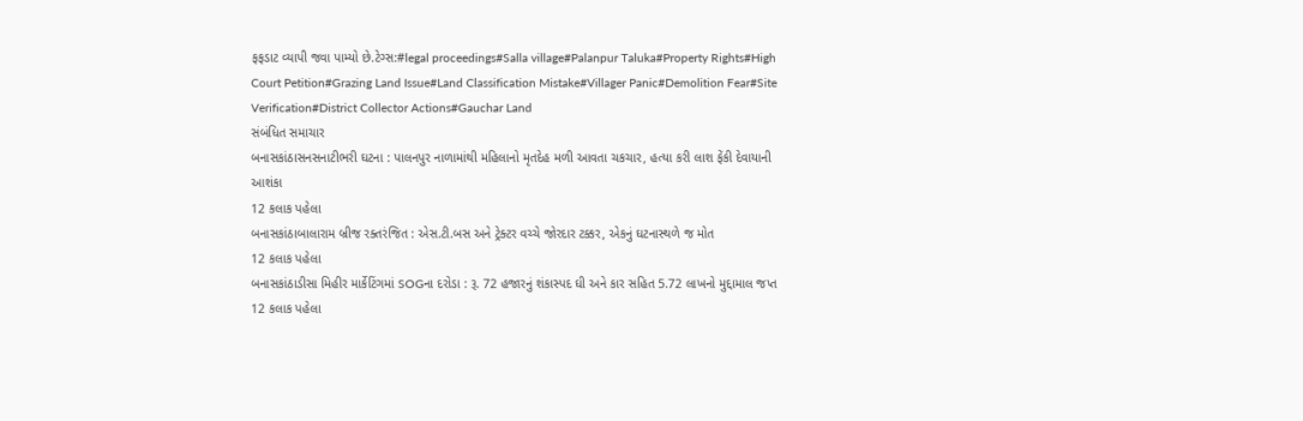ફફડાટ વ્યાપી જવા પામ્યો છે.ટેગ્સ:#legal proceedings#Salla village#Palanpur Taluka#Property Rights#High Court Petition#Grazing Land Issue#Land Classification Mistake#Villager Panic#Demolition Fear#Site Verification#District Collector Actions#Gauchar Land
સંબંધિત સમાચાર
બનાસકાંઠાસનસનાટીભરી ઘટના : પાલનપુર નાળામાંથી મહિલાનો મૃતદેહ મળી આવતા ચકચાર, હત્યા કરી લાશ ફેંકી દેવાયાની આશંકા
12 કલાક પહેલા
બનાસકાંઠાબાલારામ બ્રીજ રક્તરંજિત : એસ.ટી.બસ અને ટ્રેક્ટર વચ્ચે જોરદાર ટક્કર, એકનું ઘટનાસ્થળે જ મોત
12 કલાક પહેલા
બનાસકાંઠાડીસા મિહીર માર્કેટિંગમાં SOGના દરોડા : રૂ. 72 હજારનું શંકાસ્પદ ઘી અને કાર સહિત 5.72 લાખનો મુદ્દામાલ જપ્ત
12 કલાક પહેલા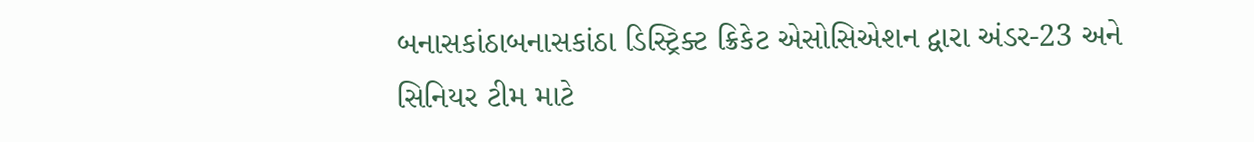બનાસકાંઠાબનાસકાંઠા ડિસ્ટ્રિક્ટ ક્રિકેટ એસોસિએશન દ્વારા અંડર-23 અને સિનિયર ટીમ માટે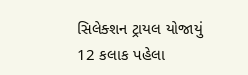સિલેક્શન ટ્રાયલ યોજાયું
12 કલાક પહેલા